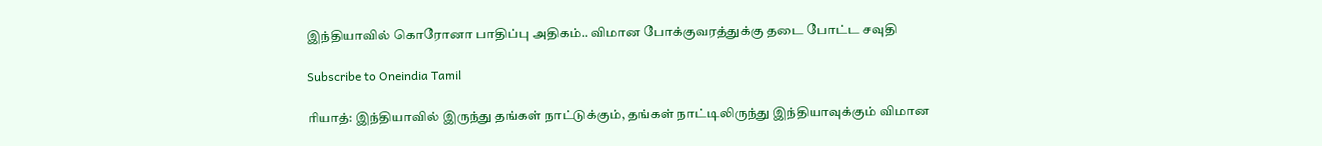இந்தியாவில் கொரோனா பாதிப்பு அதிகம்.. விமான போக்குவரத்துக்கு தடை போட்ட சவுதி

Subscribe to Oneindia Tamil

ரியாத்: இந்தியாவில் இருந்து தங்கள் நாட்டுக்கும், தங்கள் நாட்டிலிருந்து இந்தியாவுக்கும் விமான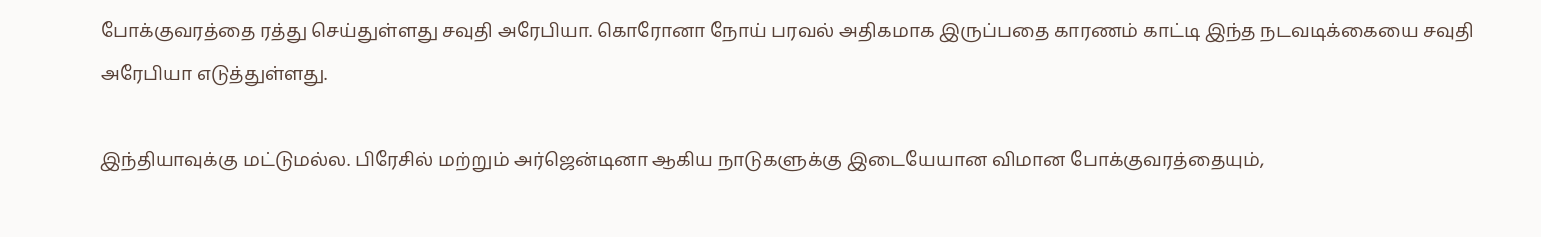போக்குவரத்தை ரத்து செய்துள்ளது சவுதி அரேபியா. கொரோனா நோய் பரவல் அதிகமாக இருப்பதை காரணம் காட்டி இந்த நடவடிக்கையை சவுதி அரேபியா எடுத்துள்ளது.

இந்தியாவுக்கு மட்டுமல்ல. பிரேசில் மற்றும் அர்ஜென்டினா ஆகிய நாடுகளுக்கு இடையேயான விமான போக்குவரத்தையும்,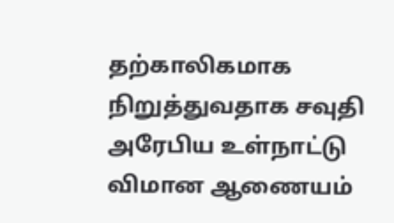தற்காலிகமாக நிறுத்துவதாக சவுதி அரேபிய உள்நாட்டு விமான ஆணையம்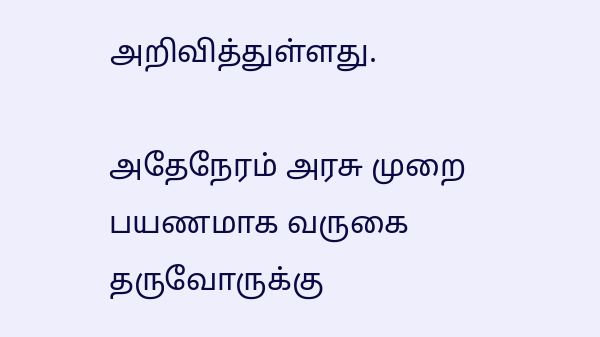அறிவித்துள்ளது.

அதேநேரம் அரசு முறை பயணமாக வருகை தருவோருக்கு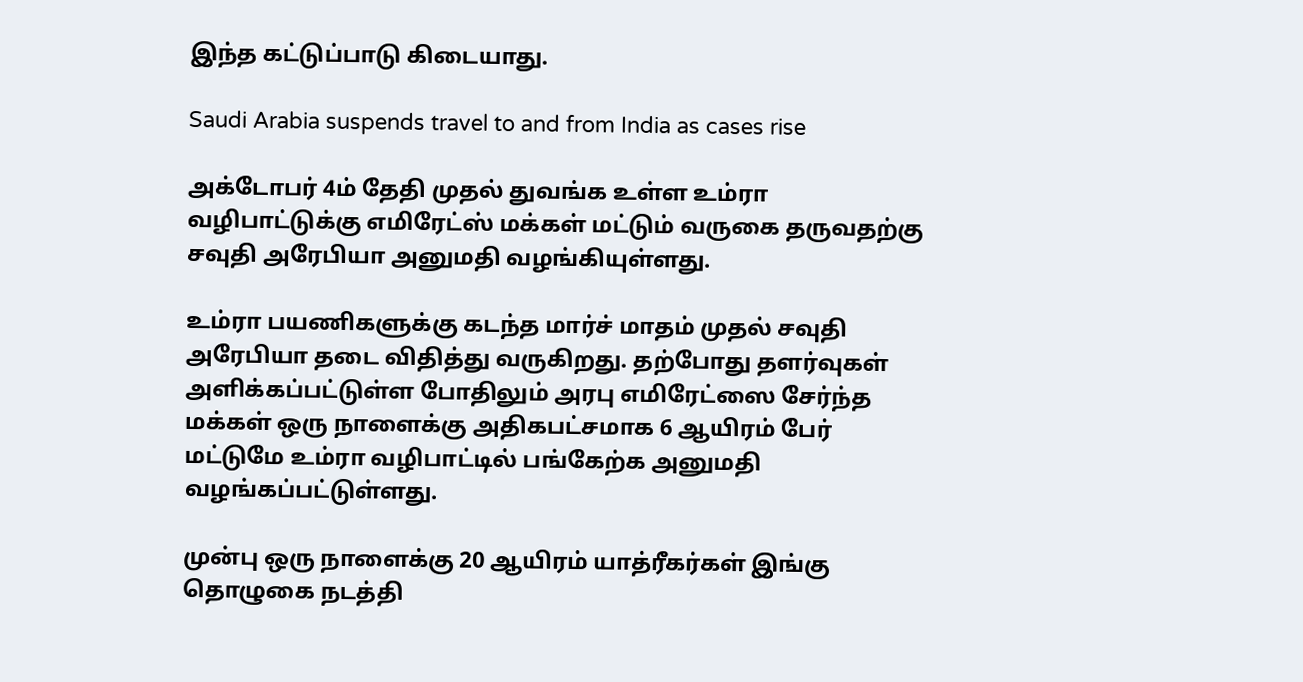இந்த கட்டுப்பாடு கிடையாது.

Saudi Arabia suspends travel to and from India as cases rise

அக்டோபர் 4ம் தேதி முதல் துவங்க உள்ள உம்ரா வழிபாட்டுக்கு எமிரேட்ஸ் மக்கள் மட்டும் வருகை தருவதற்கு சவுதி அரேபியா அனுமதி வழங்கியுள்ளது.

உம்ரா பயணிகளுக்கு கடந்த மார்ச் மாதம் முதல் சவுதி அரேபியா தடை விதித்து வருகிறது. தற்போது தளர்வுகள் அளிக்கப்பட்டுள்ள போதிலும் அரபு எமிரேட்ஸை சேர்ந்த மக்கள் ஒரு நாளைக்கு அதிகபட்சமாக 6 ஆயிரம் பேர் மட்டுமே உம்ரா வழிபாட்டில் பங்கேற்க அனுமதி வழங்கப்பட்டுள்ளது.

முன்பு ஒரு நாளைக்கு 20 ஆயிரம் யாத்ரீகர்கள் இங்கு தொழுகை நடத்தி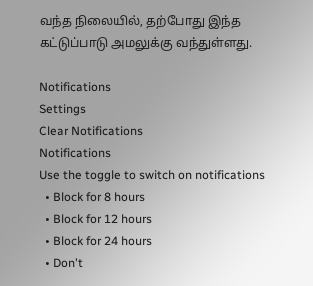வந்த நிலையில், தற்போது இந்த கட்டுப்பாடு அமலுக்கு வந்துள்ளது.

Notifications
Settings
Clear Notifications
Notifications
Use the toggle to switch on notifications
  • Block for 8 hours
  • Block for 12 hours
  • Block for 24 hours
  • Don't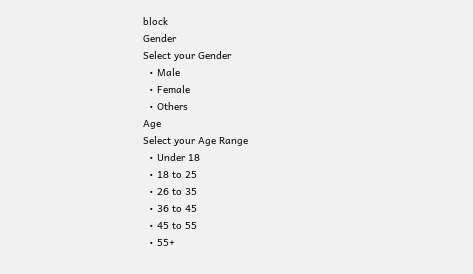block
Gender
Select your Gender
  • Male
  • Female
  • Others
Age
Select your Age Range
  • Under 18
  • 18 to 25
  • 26 to 35
  • 36 to 45
  • 45 to 55
  • 55+